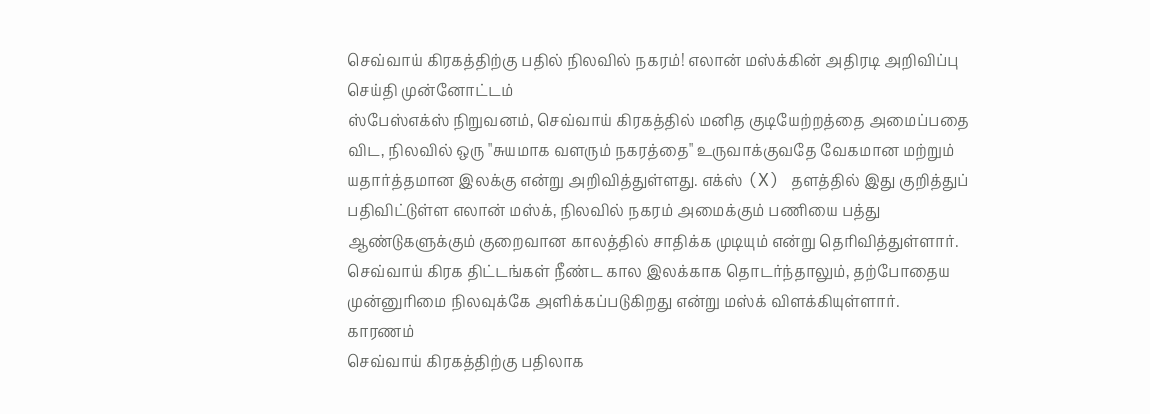செவ்வாய் கிரகத்திற்கு பதில் நிலவில் நகரம்! எலான் மஸ்க்கின் அதிரடி அறிவிப்பு
செய்தி முன்னோட்டம்
ஸ்பேஸ்எக்ஸ் நிறுவனம், செவ்வாய் கிரகத்தில் மனித குடியேற்றத்தை அமைப்பதை விட, நிலவில் ஒரு "சுயமாக வளரும் நகரத்தை" உருவாக்குவதே வேகமான மற்றும் யதார்த்தமான இலக்கு என்று அறிவித்துள்ளது. எக்ஸ் (X) தளத்தில் இது குறித்துப் பதிவிட்டுள்ள எலான் மஸ்க், நிலவில் நகரம் அமைக்கும் பணியை பத்து ஆண்டுகளுக்கும் குறைவான காலத்தில் சாதிக்க முடியும் என்று தெரிவித்துள்ளார். செவ்வாய் கிரக திட்டங்கள் நீண்ட கால இலக்காக தொடர்ந்தாலும், தற்போதைய முன்னுரிமை நிலவுக்கே அளிக்கப்படுகிறது என்று மஸ்க் விளக்கியுள்ளார்.
காரணம்
செவ்வாய் கிரகத்திற்கு பதிலாக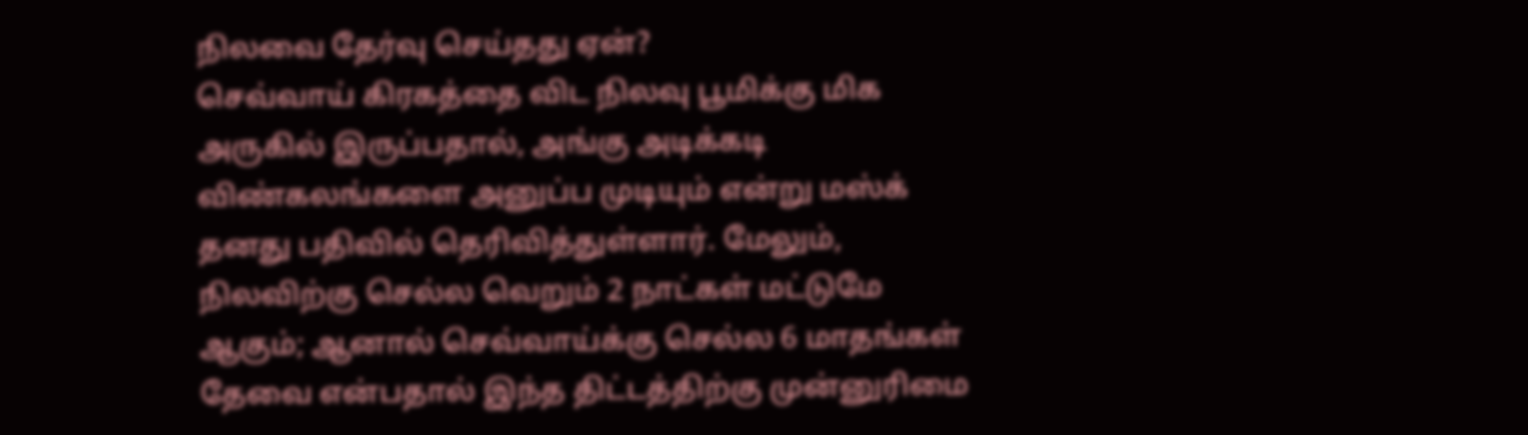நிலவை தேர்வு செய்தது ஏன்?
செவ்வாய் கிரகத்தை விட நிலவு பூமிக்கு மிக அருகில் இருப்பதால், அங்கு அடிக்கடி விண்கலங்களை அனுப்ப முடியும் என்று மஸ்க் தனது பதிவில் தெரிவித்துள்ளார். மேலும், நிலவிற்கு செல்ல வெறும் 2 நாட்கள் மட்டுமே ஆகும்; ஆனால் செவ்வாய்க்கு செல்ல 6 மாதங்கள் தேவை என்பதால் இந்த திட்டத்திற்கு முன்னுரிமை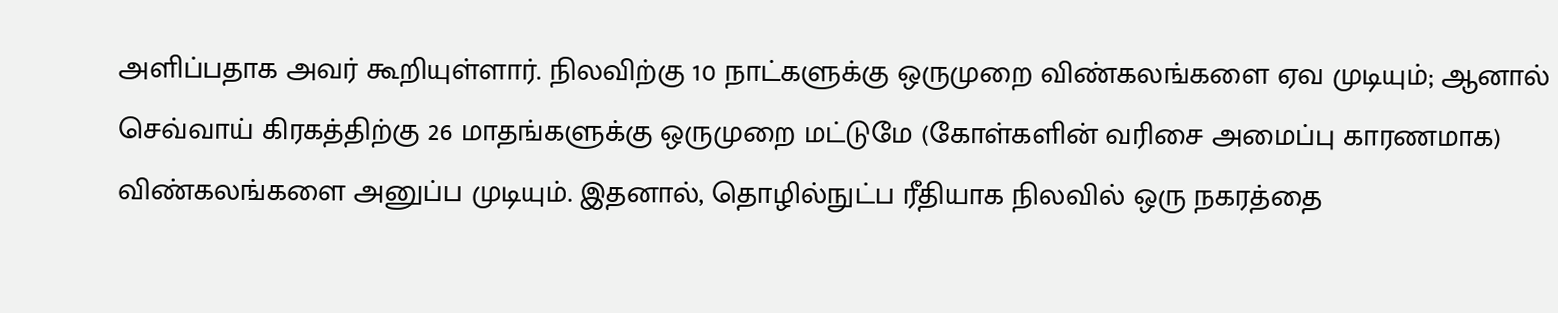அளிப்பதாக அவர் கூறியுள்ளார். நிலவிற்கு 10 நாட்களுக்கு ஒருமுறை விண்கலங்களை ஏவ முடியும்; ஆனால் செவ்வாய் கிரகத்திற்கு 26 மாதங்களுக்கு ஒருமுறை மட்டுமே (கோள்களின் வரிசை அமைப்பு காரணமாக) விண்கலங்களை அனுப்ப முடியும். இதனால், தொழில்நுட்ப ரீதியாக நிலவில் ஒரு நகரத்தை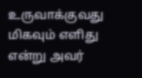உருவாக்குவது மிகவும் எளிது என்று அவர்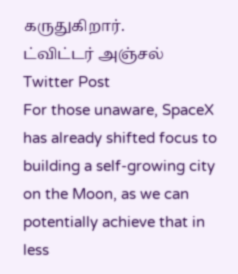கருதுகிறார்.
ட்விட்டர் அஞ்சல்
Twitter Post
For those unaware, SpaceX has already shifted focus to building a self-growing city on the Moon, as we can potentially achieve that in less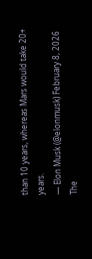than 10 years, whereas Mars would take 20+ years.
— Elon Musk (@elonmusk) February 8, 2026
The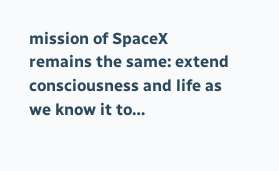mission of SpaceX remains the same: extend consciousness and life as we know it to…